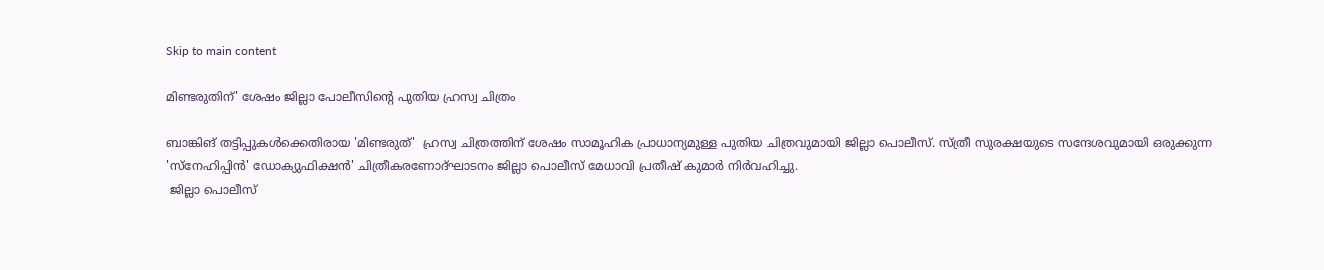Skip to main content

മിണ്ടരുതിന്' ശേഷം ജില്ലാ പോലീസിന്റെ പുതിയ ഹ്രസ്വ ചിത്രം

ബാങ്കിങ് തട്ടിപ്പുകള്‍ക്കെതിരായ 'മിണ്ടരുത്'  ഹ്രസ്വ ചിത്രത്തിന് ശേഷം സാമൂഹിക പ്രാധാന്യമുള്ള പുതിയ ചിത്രവുമായി ജില്ലാ പൊലീസ്. സ്ത്രീ സുരക്ഷയുടെ സന്ദേശവുമായി ഒരുക്കുന്ന 'സ്നേഹിപ്പിന്‍' ഡോക്യുഫിക്ഷന്‍' ചിത്രീകരണോദ്ഘാടനം ജില്ലാ പൊലീസ് മേധാവി പ്രതീഷ് കുമാര്‍ നിര്‍വഹിച്ചു.
 ജില്ലാ പൊലീസ്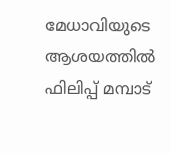മേധാവിയുടെ ആശയത്തില്‍ ഫിലിപ്പ് മമ്പാട്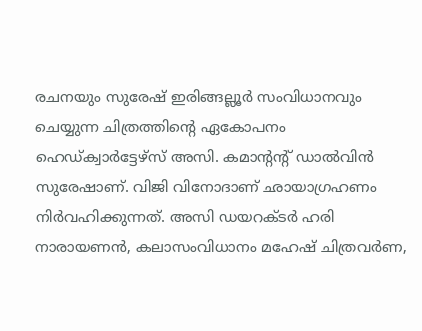രചനയും സുരേഷ് ഇരിങ്ങല്ലൂര്‍ സംവിധാനവും ചെയ്യുന്ന ചിത്രത്തിന്റെ ഏകോപനം ഹെഡ്ക്വാര്‍ട്ടേഴ്സ് അസി. കമാന്റന്റ് ഡാല്‍വിന്‍ സുരേഷാണ്. വിജി വിനോദാണ് ഛായാഗ്രഹണം നിര്‍വഹിക്കുന്നത്. അസി ഡയറക്ടര്‍ ഹരി നാരായണന്‍, കലാസംവിധാനം മഹേഷ് ചിത്രവര്‍ണ,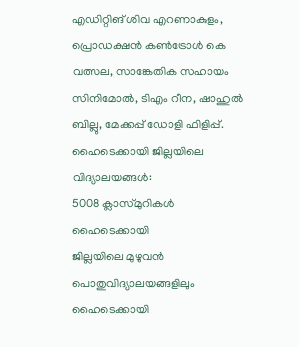എഡിറ്റിങ് ശിവ എറണാകുളം, പ്രൊഡക്ഷന്‍ കണ്‍ട്രോള്‍ കെ വത്സല, സാങ്കേതിക സഹായം സിനിമോല്‍, ടിഎം റീന, ഷാഹുല്‍ ബില്ലു, മേക്കപ്പ് ഡോളി ഫിളിപ്പ്.
ഹൈടെക്കായി ജില്ലയിലെ വിദ്യാലയങ്ങള്‍:
5008 ക്ലാസ്മുറികള്‍ ഹൈടെക്കായി
ജില്ലയിലെ മുഴുവന്‍ പൊതുവിദ്യാലയങ്ങളിലും ഹൈടെക്കായി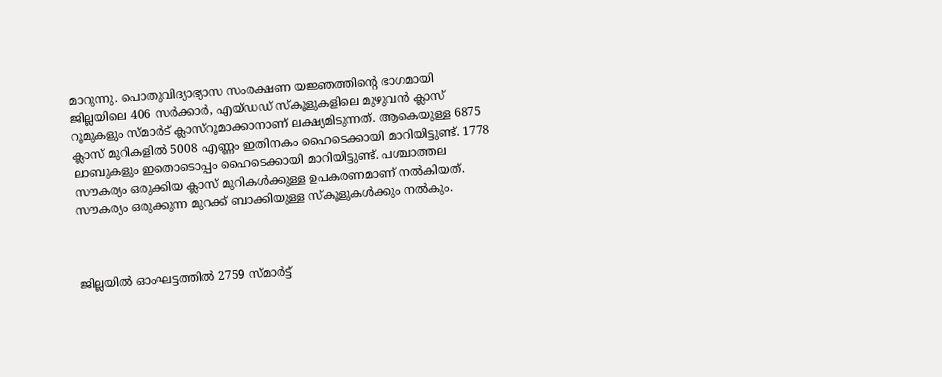മാറുന്നു. പൊതുവിദ്യാഭ്യാസ സംരക്ഷണ യജ്ഞത്തിന്റെ ഭാഗമായി ജില്ലയിലെ 406 സര്‍ക്കാര്‍, എയ്ഡഡ് സ്‌കൂളുകളിലെ മുഴുവന്‍ ക്ലാസ് റൂമുകളും സ്മാര്‍ട് ക്ലാസ്റൂമാക്കാനാണ് ലക്ഷ്യമിടുന്നത്. ആകെയുള്ള 6875 ക്ലാസ് മുറികളില്‍ 5008 എണ്ണം ഇതിനകം ഹൈടെക്കായി മാറിയിട്ടുണ്ട്. 1778 ലാബുകളും ഇതൊടൊപ്പം ഹൈടെക്കായി മാറിയിട്ടുണ്ട്. പശ്ചാത്തല സൗകര്യം ഒരുക്കിയ ക്ലാസ് മുറികള്‍ക്കുള്ള ഉപകരണമാണ് നല്‍കിയത്. സൗകര്യം ഒരുക്കുന്ന മുറക്ക് ബാക്കിയുള്ള സ്‌കൂളുകള്‍ക്കും നല്‍കും.



ജില്ലയില്‍ ഓംഘട്ടത്തില്‍ 2759 സ്മാര്‍ട്ട്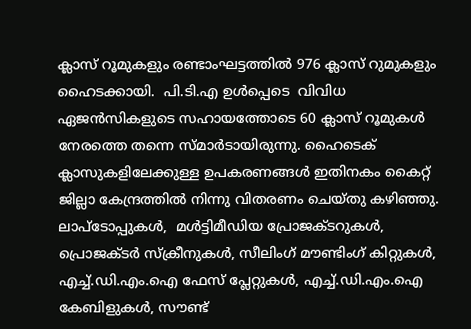ക്ലാസ് റൂമുകളും രണ്ടാംഘട്ടത്തില്‍ 976 ക്ലാസ് റുമുകളും ഹൈടക്കായി.  പി.ടി.എ ഉള്‍പ്പെടെ  വിവിധ ഏജന്‍സികളുടെ സഹായത്തോടെ 60 ക്ലാസ് റൂമുകള്‍ നേരത്തെ തന്നെ സ്മാര്‍ടായിരുന്നു. ഹൈടെക് ക്ലാസുകളിലേക്കുള്ള ഉപകരണങ്ങള്‍ ഇതിനകം കൈറ്റ് ജില്ലാ കേന്ദ്രത്തില്‍ നിന്നു വിതരണം ചെയ്തു കഴിഞ്ഞു. ലാപ്ടോപ്പുകള്‍,  മള്‍ട്ടിമീഡിയ പ്രോജക്ടറുകള്‍, പ്രൊജക്ടര്‍ സ്‌ക്രീനുകള്‍, സീലിംഗ് മൗണ്ടിംഗ് കിറ്റുകള്‍,  എച്ച്.ഡി.എം.ഐ ഫേസ് പ്ലേറ്റുകള്‍, എച്ച്.ഡി.എം.ഐ കേബിളുകള്‍, സൗണ്ട്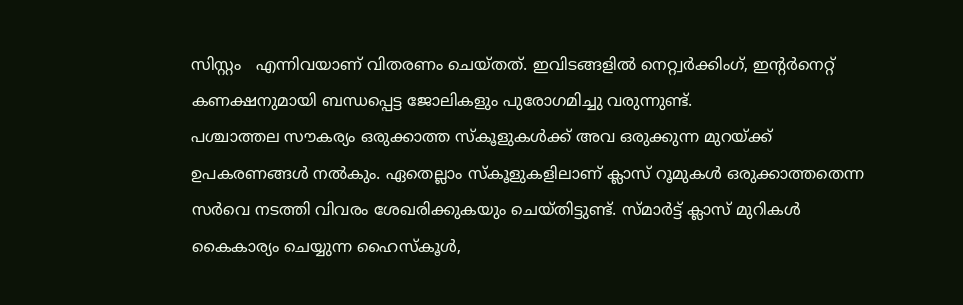സിസ്റ്റം   എന്നിവയാണ് വിതരണം ചെയ്തത്. ഇവിടങ്ങളില്‍ നെറ്റ്വര്‍ക്കിംഗ്, ഇന്റര്‍നെറ്റ് കണക്ഷനുമായി ബന്ധപ്പെട്ട ജോലികളും പുരോഗമിച്ചു വരുന്നുണ്ട്.
പശ്ചാത്തല സൗകര്യം ഒരുക്കാത്ത സ്‌കൂളുകള്‍ക്ക് അവ ഒരുക്കുന്ന മുറയ്ക്ക് ഉപകരണങ്ങള്‍ നല്‍കും. ഏതെല്ലാം സ്‌കൂളുകളിലാണ് ക്ലാസ് റൂമുകള്‍ ഒരുക്കാത്തതെന്ന സര്‍വെ നടത്തി വിവരം ശേഖരിക്കുകയും ചെയ്തിട്ടുണ്ട്. സ്മാര്‍ട്ട് ക്ലാസ് മുറികള്‍ കൈകാര്യം ചെയ്യുന്ന ഹൈസ്‌കൂള്‍,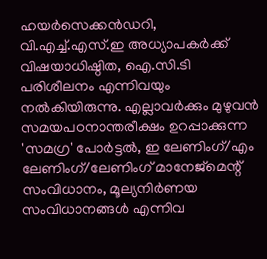ഹയര്‍സെക്കന്‍ഡറി, വി.എച്ച്.എസ്.ഇ അധ്യാപകര്‍ക്ക് വിഷയാധിഷ്ഠിത, ഐ.സി.ടി പരിശീലനം എന്നിവയും നല്‍കിയിരുന്നു. എല്ലാവര്‍ക്കും മുഴുവന്‍ സമയപഠനാന്തരീക്ഷം ഉറപ്പാക്കുന്ന 'സമഗ്ര' പോര്‍ട്ടല്‍, ഇ ലേണിംഗ്/എം ലേണിംഗ്/ലേണിംഗ് മാനേജ്മെന്റ് സംവിധാനം, മൂല്യനിര്‍ണയ സംവിധാനങ്ങള്‍ എന്നിവ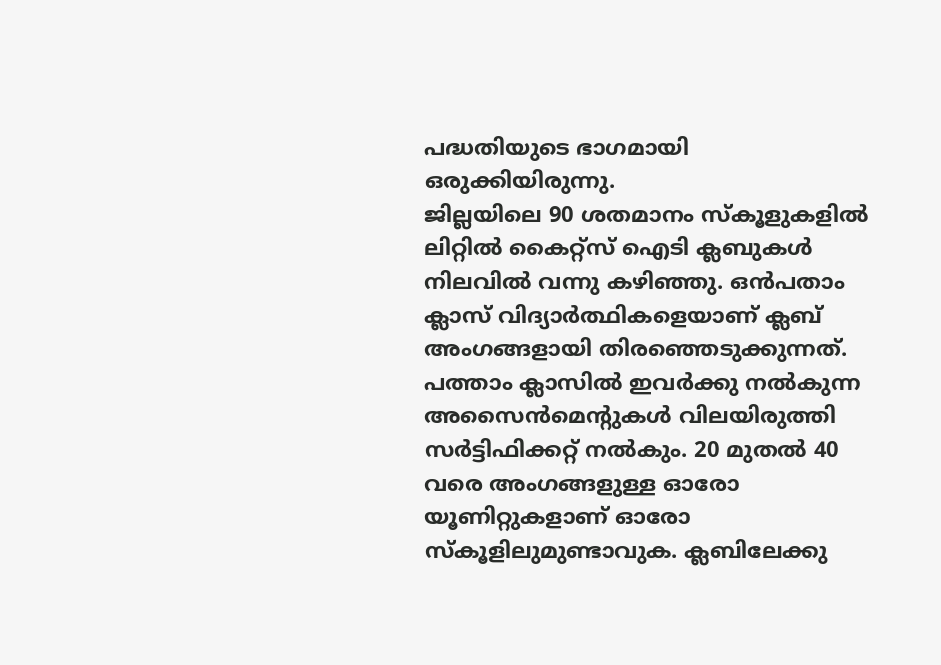പദ്ധതിയുടെ ഭാഗമായി ഒരുക്കിയിരുന്നു.
ജില്ലയിലെ 90 ശതമാനം സ്‌കൂളുകളില്‍ ലിറ്റില്‍ കൈറ്റ്സ് ഐടി ക്ലബുകള്‍  നിലവില്‍ വന്നു കഴിഞ്ഞു. ഒന്‍പതാം ക്ലാസ് വിദ്യാര്‍ത്ഥികളെയാണ് ക്ലബ് അംഗങ്ങളായി തിരഞ്ഞെടുക്കുന്നത്. പത്താം ക്ലാസില്‍ ഇവര്‍ക്കു നല്‍കുന്ന അസൈന്‍മെന്റുകള്‍ വിലയിരുത്തി സര്‍ട്ടിഫിക്കറ്റ് നല്‍കും. 20 മുതല്‍ 40 വരെ അംഗങ്ങളുള്ള ഓരോ യൂണിറ്റുകളാണ് ഓരോ സ്‌കൂളിലുമുണ്ടാവുക. ക്ലബിലേക്കു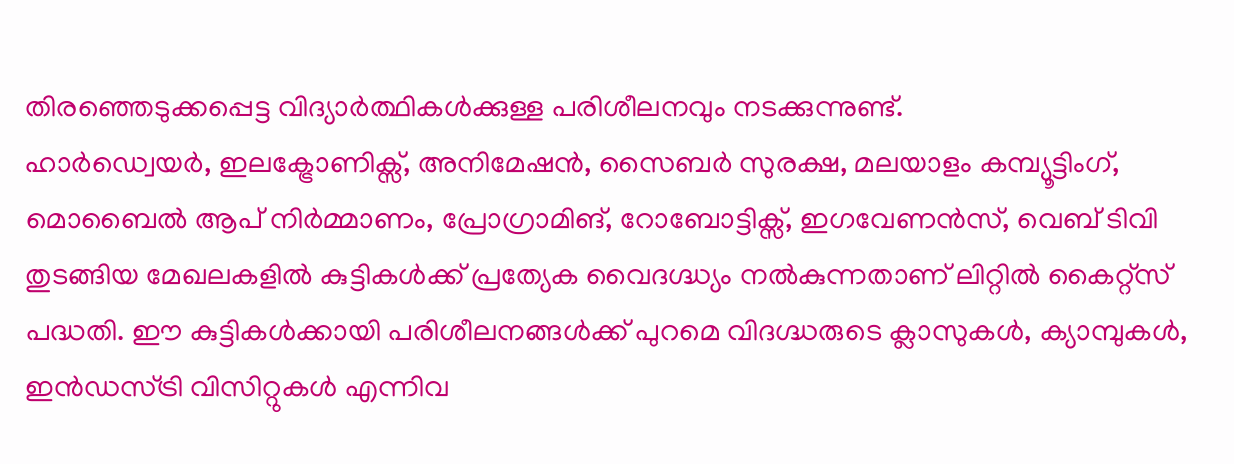തിരഞ്ഞെടുക്കപ്പെട്ട വിദ്യാര്‍ത്ഥികള്‍ക്കുള്ള പരിശീലനവും നടക്കുന്നുണ്ട്.
ഹാര്‍ഡ്വെയര്‍, ഇലക്ട്രോണിക്സ്, അനിമേഷന്‍, സൈബര്‍ സുരക്ഷ, മലയാളം കമ്പ്യൂട്ടിംഗ്, മൊബൈല്‍ ആപ് നിര്‍മ്മാണം, പ്രോഗ്രാമിങ്, റോബോട്ടിക്സ്, ഇഗവേണന്‍സ്, വെബ് ടിവി തുടങ്ങിയ മേഖലകളില്‍ കുട്ടികള്‍ക്ക് പ്രത്യേക വൈദഗ്ദ്ധ്യം നല്‍കുന്നതാണ് ലിറ്റില്‍ കൈറ്റ്സ് പദ്ധതി. ഈ കുട്ടികള്‍ക്കായി പരിശീലനങ്ങള്‍ക്ക് പുറമെ വിദഗ്ദ്ധരുടെ ക്ലാസുകള്‍, ക്യാമ്പുകള്‍, ഇന്‍ഡസ്ട്രി വിസിറ്റുകള്‍ എന്നിവ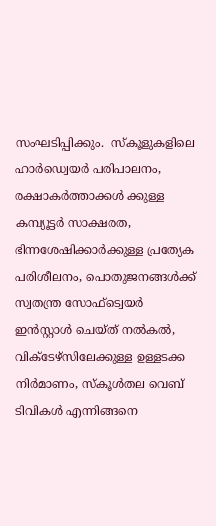സംഘടിപ്പിക്കും.  സ്‌കൂളുകളിലെ ഹാര്‍ഡ്വെയര്‍ പരിപാലനം, രക്ഷാകര്‍ത്താക്കള്‍ ക്കുള്ള കമ്പ്യൂട്ടര്‍ സാക്ഷരത, ഭിന്നശേഷിക്കാര്‍ക്കുള്ള പ്രത്യേക പരിശീലനം, പൊതുജനങ്ങള്‍ക്ക് സ്വതന്ത്ര സോഫ്ട്വെയര്‍ ഇന്‍സ്റ്റാള്‍ ചെയ്ത് നല്‍കല്‍, വിക്ടേഴ്സിലേക്കുള്ള ഉള്ളടക്ക നിര്‍മാണം, സ്‌കൂള്‍തല വെബ് ടിവികള്‍ എന്നിങ്ങനെ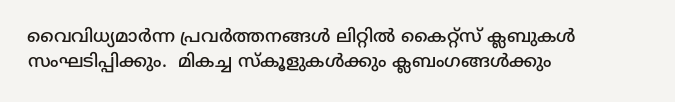വൈവിധ്യമാര്‍ന്ന പ്രവര്‍ത്തനങ്ങള്‍ ലിറ്റില്‍ കൈറ്റ്സ് ക്ലബുകള്‍ സംഘടിപ്പിക്കും.  മികച്ച സ്‌കൂളുകള്‍ക്കും ക്ലബംഗങ്ങള്‍ക്കും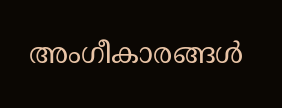അംഗീകാരങ്ങള്‍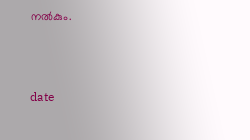നല്‍കും.



date